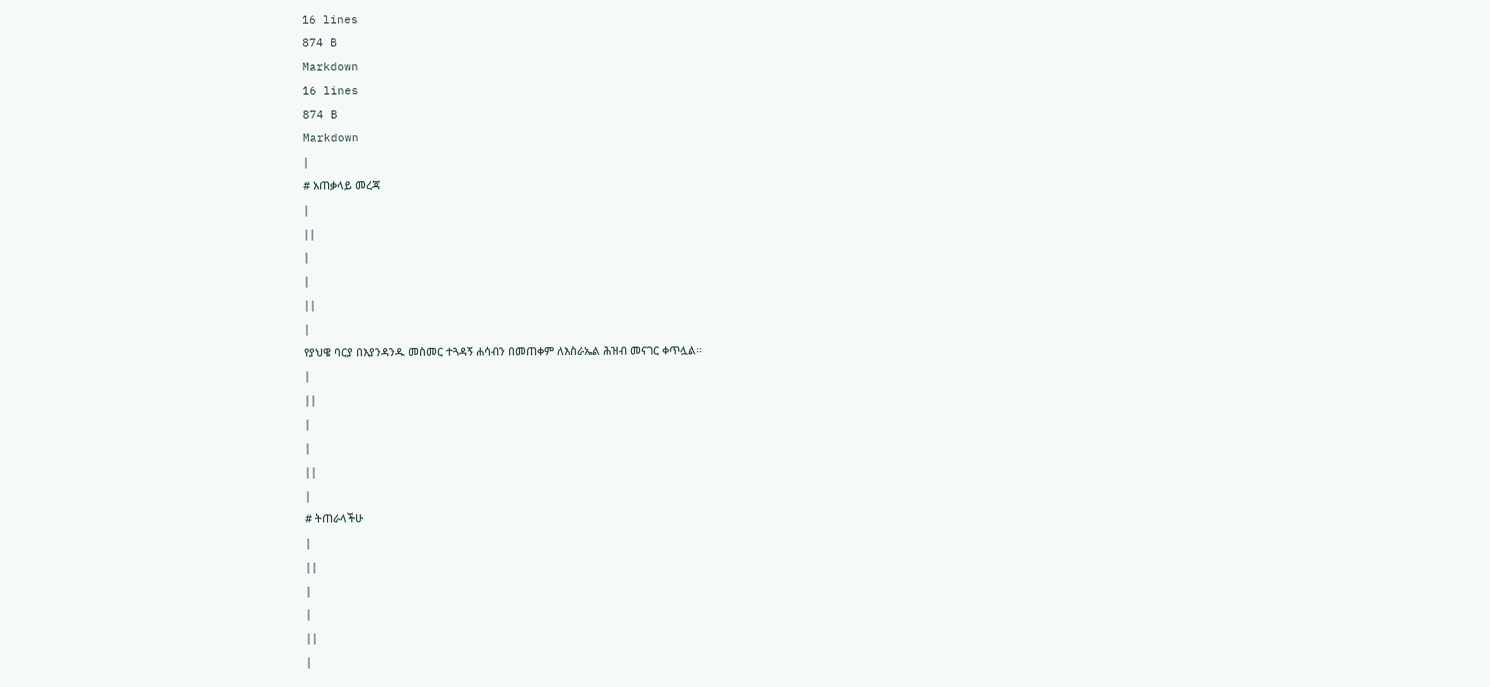16 lines
874 B
Markdown
16 lines
874 B
Markdown
|
# አጠቃላይ መረጃ
|
||
|
|
||
|
የያህዌ ባርያ በእያንዳንዱ መስመር ተጓዳኝ ሐሳብን በመጠቀም ለእስራኤል ሕዝብ መናገር ቀጥሏል፡፡
|
||
|
|
||
|
# ትጠራላችሁ
|
||
|
|
||
|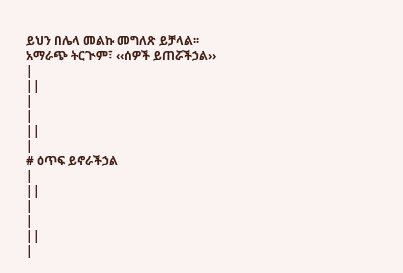ይህን በሌላ መልኩ መግለጽ ይቻላል፡፡ አማራጭ ትርጒም፣ ‹‹ሰዎች ይጠሯችኃል››
|
||
|
|
||
|
# ዕጥፍ ይኖራችኃል
|
||
|
|
||
|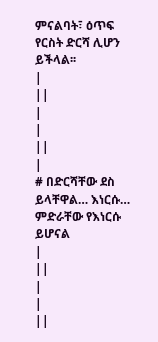ምናልባት፣ ዕጥፍ የርስት ድርሻ ሊሆን ይችላል፡፡
|
||
|
|
||
|
# በድርሻቸው ደስ ይላቸዋል… እነርሱ… ምድራቸው የእነርሱ ይሆናል
|
||
|
|
||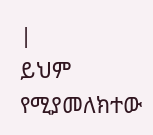|
ይህም የሚያመለክተው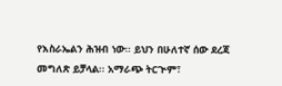የእስራኤልን ሕዝብ ነው፡፡ ይህን በሁለተኛ ሰው ደረጃ መግለጽ ይቻላል፡፡ አማራጭ ትርጒም፣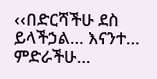‹‹በድርሻችሁ ደስ ይላችኃል… እናንተ… ምድራችሁ…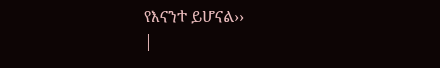የእናንተ ይሆናል››
|